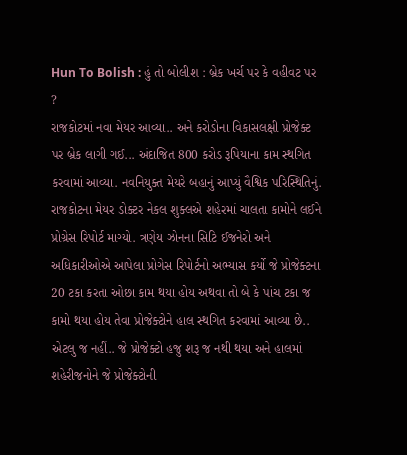Hun To Bolish : હું તો બોલીશ : બ્રેક ખર્ચ પર કે વહીવટ પર ?
રાજકોટમાં નવા મેયર આવ્યા.. અને કરોડોના વિકાસલક્ષી પ્રોજેક્ટ પર બ્રેક લાગી ગઈ... અંદાજિત 800 કરોડ રૂપિયાના કામ સ્થગિત કરવામાં આવ્યા. નવનિયુક્ત મેયરે બહાનું આપ્યું વૈશ્વિક પરિસ્થિતિનું. રાજકોટના મેયર ડોક્ટર નેકલ શુક્લએ શહેરમાં ચાલતા કામોને લઈને પ્રોગ્રેસ રિપોર્ટ માગ્યો. ત્રણેય ઝોનના સિટિ ઈજનેરો અને અધિકારીઓએ આપેલા પ્રોગેસ રિપોર્ટનો અભ્યાસ કર્યો જે પ્રોજેક્ટના 20 ટકા કરતા ઓછા કામ થયા હોય અથવા તો બે કે પાંચ ટકા જ કામો થયા હોય તેવા પ્રોજેક્ટોને હાલ સ્થગિત કરવામાં આવ્યા છે.. એટલુ જ નહીં.. જે પ્રોજેક્ટો હજુ શરૂ જ નથી થયા અને હાલમાં શહેરીજનોને જે પ્રોજેક્ટોની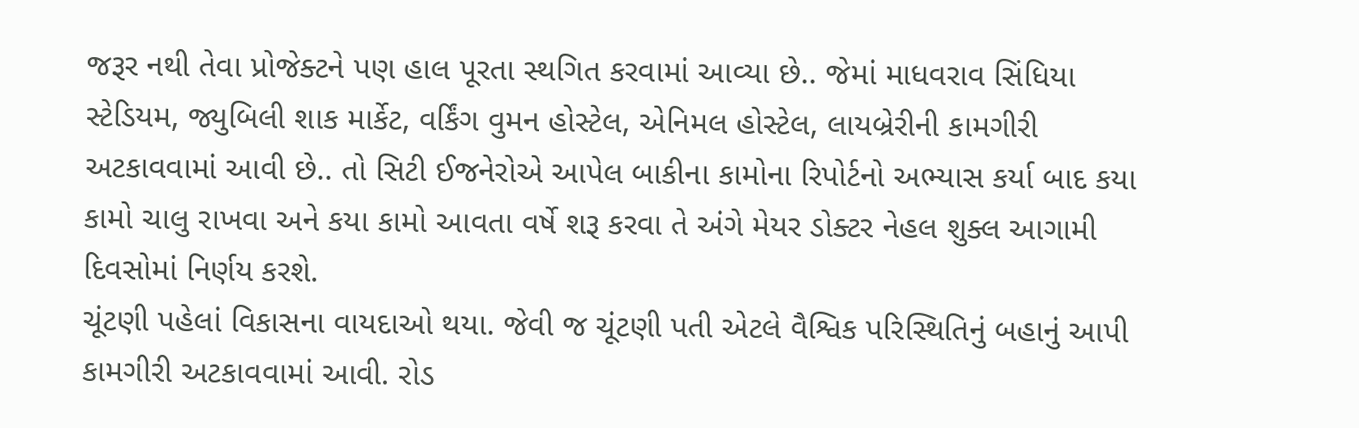જરૂર નથી તેવા પ્રોજેક્ટને પણ હાલ પૂરતા સ્થગિત કરવામાં આવ્યા છે.. જેમાં માધવરાવ સિંધિયા સ્ટેડિયમ, જ્યુબિલી શાક માર્કેટ, વર્કિંગ વુમન હોસ્ટેલ, એનિમલ હોસ્ટેલ, લાયબ્રેરીની કામગીરી અટકાવવામાં આવી છે.. તો સિટી ઈજનેરોએ આપેલ બાકીના કામોના રિપોર્ટનો અભ્યાસ કર્યા બાદ કયા કામો ચાલુ રાખવા અને કયા કામો આવતા વર્ષે શરૂ કરવા તે અંગે મેયર ડોક્ટર નેહલ શુક્લ આગામી દિવસોમાં નિર્ણય કરશે.
ચૂંટણી પહેલાં વિકાસના વાયદાઓ થયા. જેવી જ ચૂંટણી પતી એટલે વૈશ્વિક પરિસ્થિતિનું બહાનું આપી કામગીરી અટકાવવામાં આવી. રોડ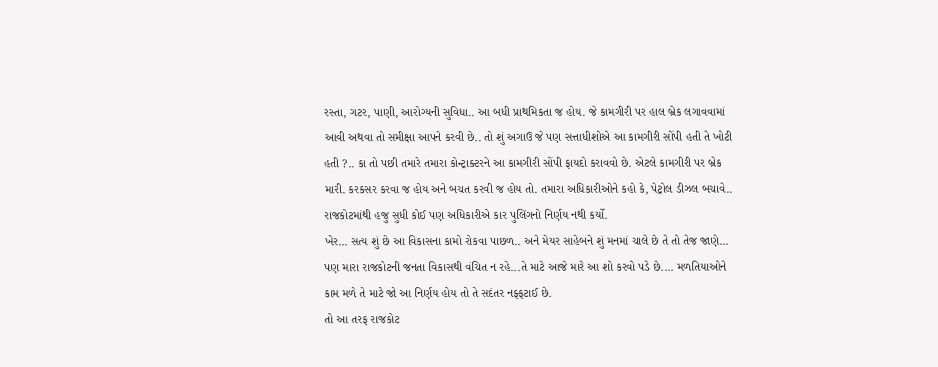રસ્તા, ગટર, પાણી, આરોગ્યની સુવિધા.. આ બધી પ્રાથમિકતા જ હોય. જે કામગીરી પર હાલ બ્રેક લગાવવામાં આવી અથવા તો સમીક્ષા આપને કરવી છે.. તો શું અગાઉ જે પણ સત્તાધીશોએ આ કામગીરી સોંપી હતી તે ખોટી હતી ?.. કા તો પછી તમારે તમારા કોન્ટ્રાક્ટરને આ કામગીરી સોંપી ફાયદો કરાવવો છે. એટલે કામગીરી પર બ્રેક મારી. કરકસર કરવા જ હોય અને બચત કરવી જ હોય તો. તમારા અધિકારીઓને કહો કે, પેટ્રોલ ડીઝલ બચાવે.. રાજકોટમાંથી હજુ સુધી કોઈ પણ અધિકારીએ કાર પુલિંગનો નિર્ણય નથી કર્યો.
ખેર... સત્ય શું છે આ વિકાસના કામો રોકવા પાછળ.. અને મેયર સાહેબને શું મનમાં ચાલે છે તે તો તેજ જાણે... પણ મારા રાજકોટની જનતા વિકાસથી વંચિત ન રહે...તે માટે આજે મારે આ શો કરવો પડે છે.... મળતિયાઓને કામ મળે તે માટે જો આ નિર્ણય હોય તો તે સદંતર નફ્ફટાઈ છે.
તો આ તરફ રાજકોટ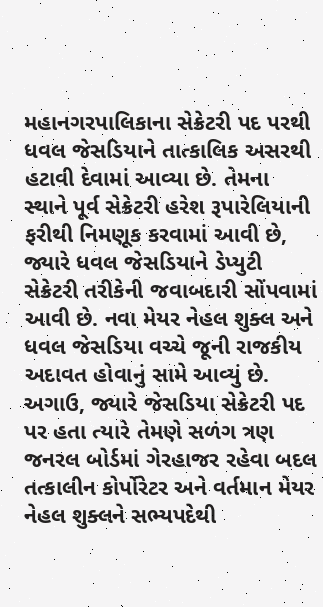મહાનગરપાલિકાના સેક્રેટરી પદ પરથી ધવલ જેસડિયાને તાત્કાલિક અસરથી હટાવી દેવામાં આવ્યા છે. તેમના સ્થાને પૂર્વ સેક્રેટરી હરેશ રૂપારેલિયાની ફરીથી નિમણૂક કરવામાં આવી છે, જ્યારે ધવલ જેસડિયાને ડેપ્યુટી સેક્રેટરી તરીકેની જવાબદારી સોંપવામાં આવી છે. નવા મેયર નેહલ શુક્લ અને ધવલ જેસડિયા વચ્ચે જૂની રાજકીય અદાવત હોવાનું સામે આવ્યું છે. અગાઉ, જ્યારે જેસડિયા સેક્રેટરી પદ પર હતા ત્યારે તેમણે સળંગ ત્રણ જનરલ બોર્ડમાં ગેરહાજર રહેવા બદલ તત્કાલીન કોર્પોરેટર અને વર્તમાન મેયર નેહલ શુક્લને સભ્યપદેથી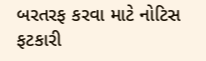બરતરફ કરવા માટે નોટિસ ફટકારી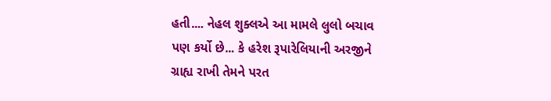હતી.... નેહલ શુક્લએ આ મામલે લુલો બચાવ પણ કર્યો છે... કે હરેશ રૂપારેલિયાની અરજીને ગ્રાહ્ય રાખી તેમને પરત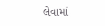લેવામાં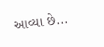આવ્યા છે...